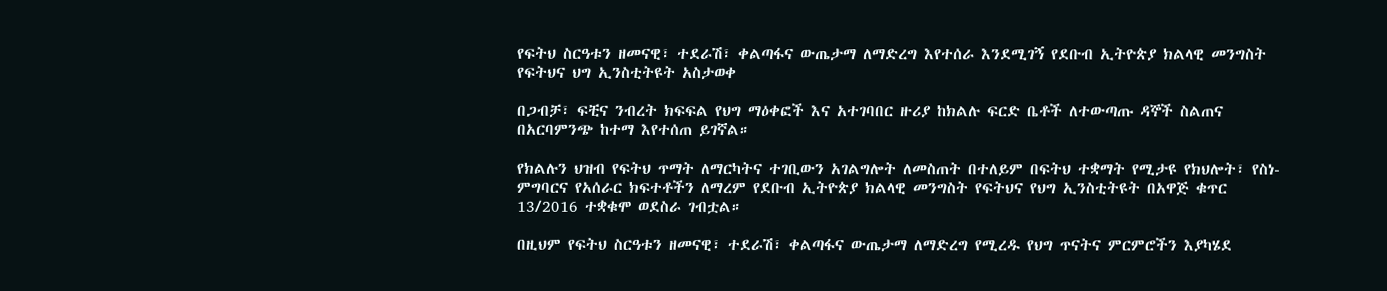የፍትህ ስርዓቱን ዘመናዊ፣ ተደራሽ፣ ቀልጣፋና ውጤታማ ለማድረግ እየተሰራ እንደሚገኝ የደቡብ ኢትዮጵያ ክልላዊ መንግስት የፍትህና ህግ ኢንስቲትዩት አስታወቀ

በጋብቻ፣ ፍቺና ንብረት ክፍፍል የህግ ማዕቀፎች እና አተገባበር ዙሪያ ከክልሉ ፍርድ ቤቶች ለተውጣጡ ዳኞች ስልጠና በአርባምንጭ ከተማ እየተሰጠ ይገኛል።

የክልሉን ህዝብ የፍትህ ጥማት ለማርካትና ተገቢውን አገልግሎት ለመስጠት በተለይም በፍትህ ተቋማት የሚታዩ የክህሎት፣ የስነ-ምግባርና የአሰራር ክፍተቶችን ለማረም የደቡብ ኢትዮጵያ ክልላዊ መንግስት የፍትህና የህግ ኢንስቲትዩት በአዋጅ ቁጥር 13/2016 ተቋቁሞ ወደስራ ገብቷል።

በዚህም የፍትህ ስርዓቱን ዘመናዊ፣ ተደራሽ፣ ቀልጣፋና ውጤታማ ለማድረግ የሚረዱ የህግ ጥናትና ምርምሮችን እያካሄደ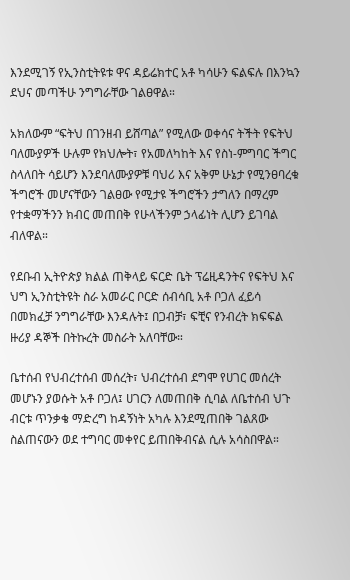እንደሚገኝ የኢንስቲትዩቱ ዋና ዳይሬክተር አቶ ካሳሁን ፍልፍሉ በእንኳን ደህና መጣችሁ ንግግራቸው ገልፀዋል።

አክለውም “ፍትህ በገንዘብ ይሸጣል” የሚለው ወቀሳና ትችት የፍትህ ባለሙያዎች ሁሉም የክህሎት፣ የአመለካከት እና የስነ-ምግባር ችግር ስላለበት ሳይሆን እንደባለሙያዎቹ ባህሪ እና አቅም ሁኔታ የሚንፀባረቁ ችግሮች መሆናቸውን ገልፀው የሚታዩ ችግሮችን ታግለን በማረም የተቋማችንን ክብር መጠበቅ የሁላችንም ኃላፊነት ሊሆን ይገባል ብለዋል።

የደቡብ ኢትዮጵያ ክልል ጠቅላይ ፍርድ ቤት ፕሬዚዳንትና የፍትህ እና ህግ ኢንስቲትዩት ስራ አመራር ቦርድ ሰብሳቢ አቶ ቦጋለ ፈይሳ በመክፈቻ ንግግራቸው እንዳሉት፤ በጋብቻ፣ ፍቺና የንብረት ክፍፍል ዙሪያ ዳኞች በትኩረት መስራት አለባቸው።

ቤተሰብ የህብረተሰብ መሰረት፣ ህብረተሰብ ደግሞ የሀገር መሰረት መሆኑን ያወሱት አቶ ቦጋለ፤ ሀገርን ለመጠበቅ ሲባል ለቤተሰብ ህጉ ብርቱ ጥንቃቄ ማድረግ ከዳኝነት አካሉ እንደሚጠበቅ ገልጸው ስልጠናውን ወደ ተግባር መቀየር ይጠበቅብናል ሲሉ አሳስበዋል።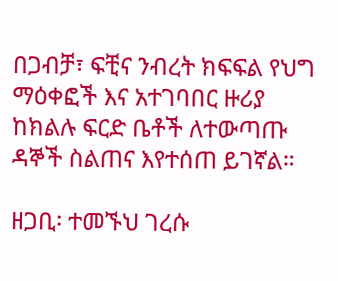በጋብቻ፣ ፍቺና ንብረት ክፍፍል የህግ ማዕቀፎች እና አተገባበር ዙሪያ ከክልሉ ፍርድ ቤቶች ለተውጣጡ ዳኞች ስልጠና እየተሰጠ ይገኛል።

ዘጋቢ፡ ተመኙህ ገረሱ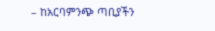– ከአርባምንጭ ጣቢያችን